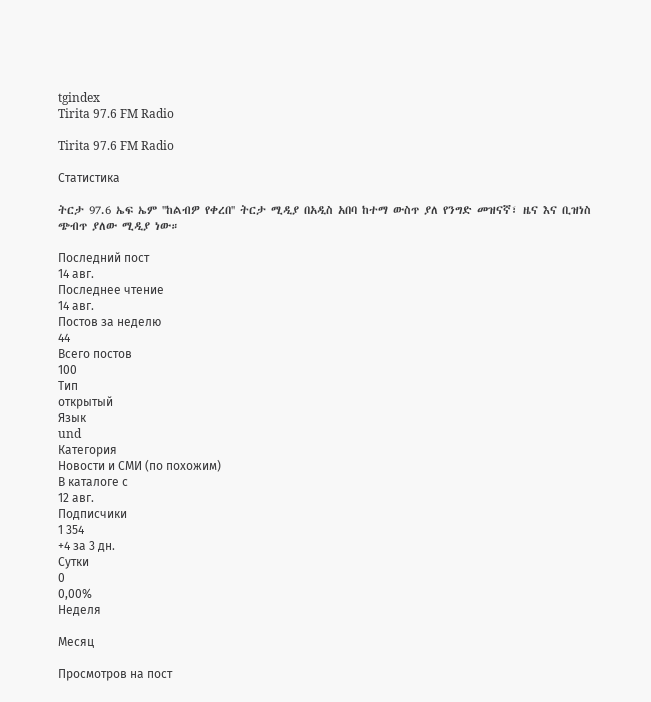tgindex
Tirita 97.6 FM Radio

Tirita 97.6 FM Radio

Статистика

ትርታ 97.6 ኤፍ ኤም ''ከልብዎ የቀረበ'' ትርታ ሚዲያ በአዲስ አበባ ከተማ ውስጥ ያለ የንግድ መዝናኛ፣ ዜና እና ቢዝነስ ጭብጥ ያለው ሚዲያ ነው።

Последний пост
14 авг.
Последнее чтение
14 авг.
Постов за неделю
44
Всего постов
100
Тип
открытый
Язык
und
Категория
Новости и СМИ (по похожим)
В каталоге с
12 авг.
Подписчики
1 354
+4 за 3 дн.
Сутки
0
0,00%
Неделя

Месяц

Просмотров на пост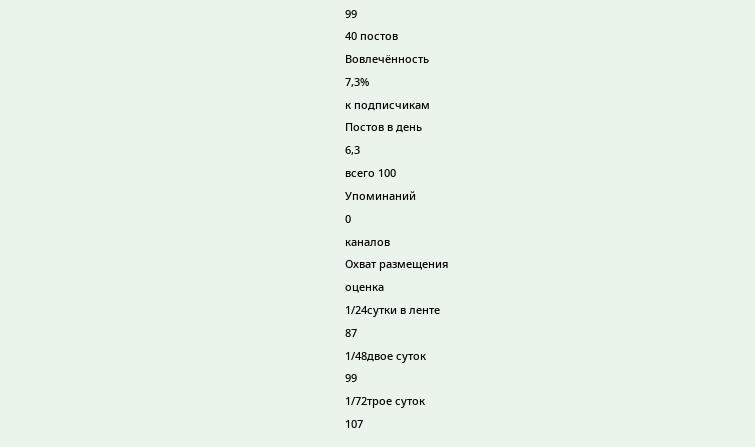99
40 постов
Вовлечённость
7,3%
к подписчикам
Постов в день
6,3
всего 100
Упоминаний
0
каналов
Охват размещения
оценка
1/24сутки в ленте
87
1/48двое суток
99
1/72трое суток
107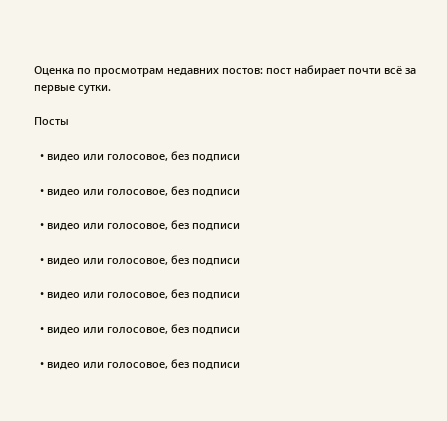Оценка по просмотрам недавних постов: пост набирает почти всё за первые сутки.

Посты

  • видео или голосовое, без подписи

  • видео или голосовое, без подписи

  • видео или голосовое, без подписи

  • видео или голосовое, без подписи

  • видео или голосовое, без подписи

  • видео или голосовое, без подписи

  • видео или голосовое, без подписи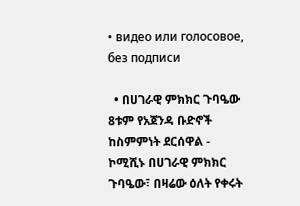• видео или голосовое, без подписи

  • በሀገራዊ ምክክር ጉባዔው 8ቱም የአጀንዳ ቡድኖች ከስምምነት ደርሰዋል - ኮሚሺኑ በሀገራዊ ምክክር ጉባዔው፣ በዛሬው ዕለት የቀሩት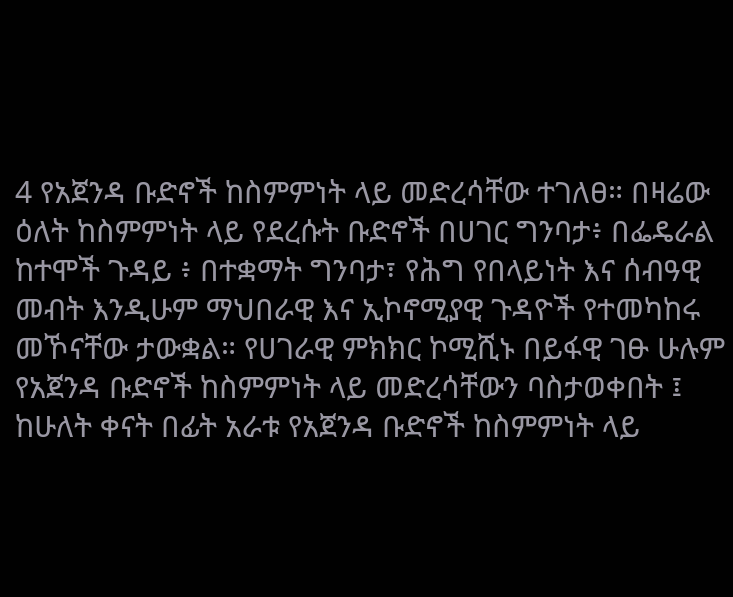4 የአጀንዳ ቡድኖች ከስምምነት ላይ መድረሳቸው ተገለፀ። በዛሬው ዕለት ከስምምነት ላይ የደረሱት ቡድኖች በሀገር ግንባታ፥ በፌዴራል ከተሞች ጉዳይ ፥ በተቋማት ግንባታ፣ የሕግ የበላይነት እና ሰብዓዊ መብት እንዲሁም ማህበራዊ እና ኢኮኖሚያዊ ጉዳዮች የተመካከሩ መኾናቸው ታውቋል። የሀገራዊ ምክክር ኮሚሺኑ በይፋዊ ገፁ ሁሉም የአጀንዳ ቡድኖች ከስምምነት ላይ መድረሳቸውን ባስታወቀበት ፤ ከሁለት ቀናት በፊት አራቱ የአጀንዳ ቡድኖች ከስምምነት ላይ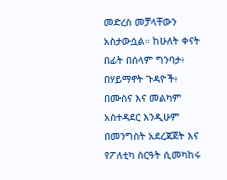መድረስ መቻላቸውን አስታውሷል። ከሁለት ቀናት በፊት በሰላም ግንባታ፥ በሃይማኖት ጉዳዮች፥ በሙስና እና መልካም አስተዳደር እንዲሁም በመንግስት አደረጃጀት እና የፖለቲካ ስርዓት ሲመካከሩ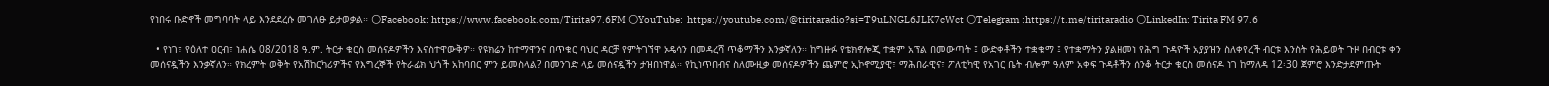የነበሩ ቡድኖች መግባባት ላይ እንደደረሱ መገለፁ ይታወቃል። 🌕Facebook: https://www.facebook.com/Tirita97.6FM 🌕YouTube:  https://youtube.com/@tiritaradio?si=T9uLNGL6JLK7cWct 🌕Telegram :https://t.me/tiritaradio 🌕LinkedIn: Tirita FM 97.6

  • የነገ፣ የዕለተ ዐርብ፣ ነሐሴ 08/2018 ዓ.ም. ትርታ ቁርስ መሰናዶዎችን እናስተዋውቅዎ። የዩክሬን ከተማዋንና በጥቁር ባህር ዳርቻ የምትገኘዋ ኦዴሳን በመዳረሻ ጥቆማችን እንቃኛለን። ከግዙፉ የቴክኖሎጂ ተቋም አፕል በመውጣት ፤ ውድቀቶችን ተቋቁማ ፤ የተቋማትን ያልዘመነ የሕግ ጉዳዮች አያያዝን ስለቀየረች ብርቱ እንስት የሕይወት ጉዞ በብርቱ ቀን መሰናዷችን እንቃኛለን። የክረምት ወቅት የአሽከርካሪዎችና የእግረኞች የትራፊክ ህጎች አከባበር ምን ይመስላል? በመንገድ ላይ መሰናዷችን ታዝበነዋል። የኪነጥበብና ስለሙዚቃ መሰናዶዎችን ጨምሮ ኢኮኖሚያዊ፣ ማሕበራዊና፣ ፖለቲካዊ የአገር ቤት ብሎም ዓለም አቀፍ ጉዳቶችን ሰንቆ ትርታ ቁርስ መሰናዶ ነገ ከማለዳ 12፡30 ጀምሮ እንድታደምጡት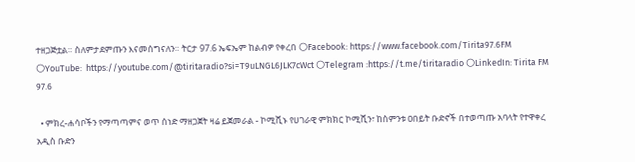ተዘጋጅቷል። ስለምታደምጡን እናመሰግናለን። ትርታ 97.6 ኤፍኤም ከልብዎ የቀረበ 🌕Facebook: https://www.facebook.com/Tirita97.6FM 🌕YouTube:  https://youtube.com/@tiritaradio?si=T9uLNGL6JLK7cWct 🌕Telegram :https://t.me/tiritaradio 🌕LinkedIn: Tirita FM 97.6

  • ምክረ-ሐሳቦችን የማጣጣምና ወጥ ሰነድ ማዘጋጀት ዛሬ ይጀመራል - ኮሚሺኑ የሀገራዊ ምክክር ኮሚሺን፣ ከስምንቱ ዐበይት ቡድኖች በተወጣጡ አባላት የተዋቀረ አዲስ ቡድን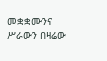መቋቋሙንና ሥራውን በዛሬው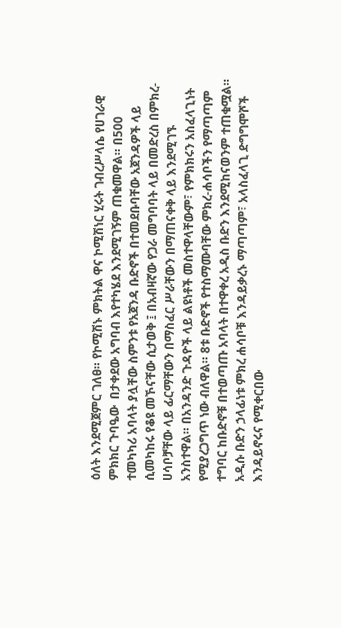ዕለት እንደሚጀምር ገለፀ። የኮሚሽኑ ምክትል ዋና ኮሚሽነር ሂሩት ገብረሥላሴ የሀገራዊ ምክክር ጉባዔው  በታቀደው አግባብ እየተካሄደ እንደሚገኝም ጠቁመዋል። በ500 ተመካካሪ አባላት ያሏቸው ስምንቱ የአጀንዳ ቡድኖች በተመደቡባቸው አጀንዳዎች ላይ ሲመካከሩ የቆዩ መኾናቸው ሲታወቅ ፤ በአብዛኛው የጋራ መግባባት ላይ በመድረስ በምክረ-ሀሳቦቻቸው ላይ ፊርማቸውን በማስፈር ሥራቸውን በማጠናቀቅ ላይ እንደሚገኙ አንስተዋል። በአንዳንድ ጉዳዮች ላይ ልዩነቶች መስተዋላቸውም፣ የምክክሩን አስፈላጊነት የሚያረጋግጥ ነው ብለዋል። 8ቱ ቡድኖች የተስማሙባቸው ምክረ-ሐሳቦችን የማጣጣም ተግባር ከቡድኖቹ በተወጣጡ አባላት በተዋቀረ አዲስ ቡድን እንደሚከናወንም ተጠቁሟል። አዲሱ ቡድን ኃላፊነቱ ምክረ ሐሳቦቹ እንዳይቃረኑ ማጣጣም፣ አላስፈላጊ ድግግሞሾች እንዳይኖሩና የሚቀርበው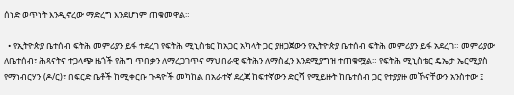ሰነድ ወጥነት እንዲኖረው ማድረግ እንደሆነም ጠቁመዋል።

  • የኢትዮጵያ ቤተሰብ ፍትሕ መምሪያን ይፋ ተደረገ የፍትሕ ሚኒስቴር ከአጋር አካላት ጋር ያዘጋጀውን የኢትዮጵያ ቤተሰብ ፍትሕ መምሪያን ይፋ አደረገ። መምሪያው ለቤተሰብ፣ ሕጻናትና ተጋላጭ ዜጎች የሕግ ጥበቃን ለማረጋገጥና ማህበራዊ ፍትሕን ለማስፈን እንደሚያግዝ ተጠቁሟል። የፍትሕ ሚኒስቴር ዴኤታ ኤርሚያስ የማነብርሃን (ዶ/ር)፣ በፍርድ ቤቶች ከሚቀርቡ ጉዳዮች መካከል በአራተኛ ደረጃ ከፍተኛውን ድርሻ የሚይዙት ከቤተሰብ ጋር የተያያዙ መኾናቸውን አንስተው ፤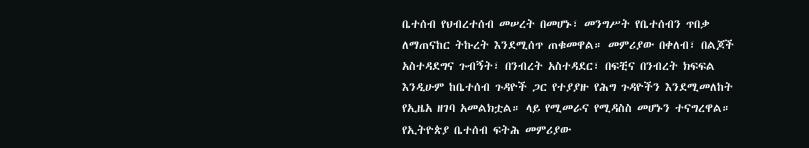ቤተሰብ የህብረተሰብ መሠረት በመሆኑ፣ መንግሥት የቤተሰብን ጥበቃ ለማጠናከር ትኩረት እንደሚሰጥ ጠቁመዋል። መምሪያው በቀለብ፣ በልጆች አስተዳደግና ጉብኝት፣ በንብረት አስተዳደር፣ በፍቺና በንብረት ክፍፍል እንዲሁም ከቤተሰብ ጉዳዮች ጋር የተያያዙ የሕግ ጉዳዮችን እንደሚመለከት የኢዜአ ዘገባ አመልክቷል። ላይ የሚመራና የሚዳስስ መሆኑን ተናግረዋል። የኢትዮጵያ ቤተሰብ ፍትሕ መምሪያው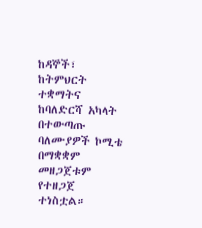ከዳኞች፣ ከትምህርት ተቋማትና ከባለድርሻ አካላት በተውጣጡ ባለሙያዎች ኮሚቴ በማቋቋም መዘጋጀቱም የተዘጋጀ ተነስቷል።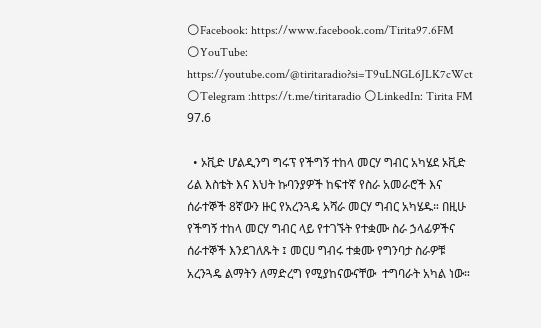🌕Facebook: https://www.facebook.com/Tirita97.6FM 🌕YouTube:  https://youtube.com/@tiritaradio?si=T9uLNGL6JLK7cWct 🌕Telegram :https://t.me/tiritaradio 🌕LinkedIn: Tirita FM 97.6

  • ኦቪድ ሆልዲንግ ግሩፕ የችግኝ ተከላ መርሃ ግብር አካሄደ ኦቪድ ሪል እስቴት እና እህት ኩባንያዎች ከፍተኛ የስራ አመራሮች እና ሰራተኞች 8ኛውን ዙር የአረንጓዴ አሻራ መርሃ ግብር አካሄዱ። በዚሁ የችግኝ ተከላ መርሃ ግብር ላይ የተገኙት የተቋሙ ስራ ኃላፊዎችና ሰራተኞች እንደገለጹት ፤ መርሀ ግብሩ ተቋሙ የግንባታ ስራዎቹ አረንጓዴ ልማትን ለማድረግ የሚያከናውናቸው  ተግባራት አካል ነው።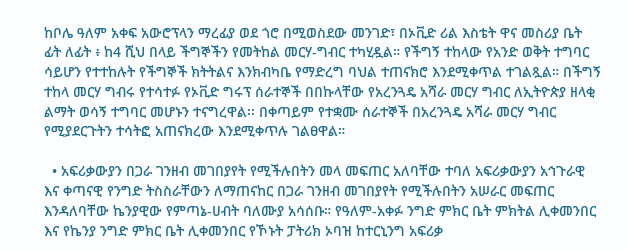ከቦሌ ዓለም አቀፍ አውሮፕላን ማረፊያ ወደ ጎሮ በሚወስደው መንገድ፣ በኦቪድ ሪል እስቴት ዋና መስሪያ ቤት ፊት ለፊት ፥ ከ4 ሺህ በላይ ችግኞችን የመትከል መርሃ-ግብር ተካሂዷል። የችግኝ ተከላው የአንድ ወቅት ተግባር ሳይሆን የተተከሉት የችግኞች ክትትልና እንክብካቤ የማድረግ ባህል ተጠናክሮ እንደሚቀጥል ተገልጿል። በችግኝ ተከላ መርሃ ግብሩ የተሳተፉ የኦቪድ ግሩፕ ሰራተኞች በበኩላቸው የአረንጓዴ አሻራ መርሃ ግብር ለኢትዮጵያ ዘላቂ ልማት ወሳኝ ተግባር መሆኑን ተናግረዋል፡፡ በቀጣይም የተቋሙ ሰራተኞች በአረንጓዴ አሻራ መርሃ ግብር የሚያደርጉትን ተሳትፎ አጠናክረው እንደሚቀጥሉ ገልፀዋል።

  • አፍሪቃውያን በጋራ ገንዘብ መገበያየት የሚችሉበትን መላ መፍጠር አለባቸው ተባለ አፍሪቃውያን አኅጉራዊ እና ቀጣናዊ የንግድ ትስስራቸውን ለማጠናከር በጋራ ገንዘብ መገበያየት የሚችሉበትን አሠራር መፍጠር እንዳለባቸው ኬንያዊው የምጣኔ-ሀብት ባለሙያ አሳሰቡ። የዓለም-አቀፉ ንግድ ምክር ቤት ምክትል ሊቀመንበር እና የኬንያ ንግድ ምክር ቤት ሊቀመንበር የኾኑት ፓትሪክ ኦባዝ ከተርኒንግ አፍሪቃ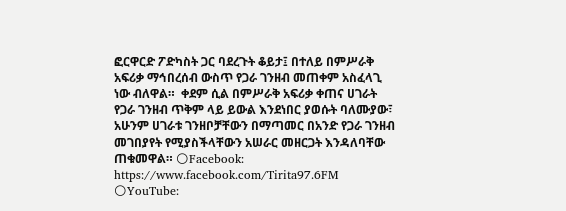ፎርዋርድ ፖድካስት ጋር ባደረጉት ቆይታ፤ በተለይ በምሥራቅ አፍሪቃ ማኅበረሰብ ውስጥ የጋራ ገንዘብ መጠቀም አስፈላጊ ነው ብለዋል።  ቀደም ሲል በምሥራቅ አፍሪቃ ቀጠና ሀገራት የጋራ ገንዘብ ጥቅም ላይ ይውል እንደነበር ያወሱት ባለሙያው፣ አሁንም ሀገራቱ ገንዘቦቻቸውን በማጣመር በአንድ የጋራ ገንዘብ መገበያየት የሚያስችላቸውን አሠራር መዘርጋት እንዳለባቸው ጠቁመዋል። 🌕Facebook: https://www.facebook.com/Tirita97.6FM 🌕YouTube: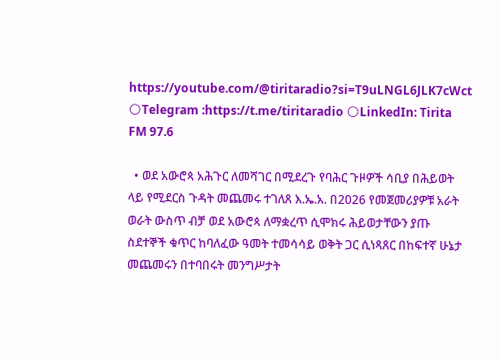https://youtube.com/@tiritaradio?si=T9uLNGL6JLK7cWct 🌕Telegram :https://t.me/tiritaradio 🌕LinkedIn: Tirita FM 97.6

  • ወደ አውሮጳ አሕጉር ለመሻገር በሚደረጉ የባሕር ጉዞዎች ሳቢያ በሕይወት ላይ የሚደርስ ጉዳት መጨመሩ ተገለጸ እ.ኤ.አ. በ2026 የመጀመሪያዎቹ አራት ወራት ውስጥ ብቻ ወደ አውሮጳ ለማቋረጥ ሲሞክሩ ሕይወታቸውን ያጡ ስደተኞች ቁጥር ከባለፈው ዓመት ተመሳሳይ ወቅት ጋር ሲነጻጸር በከፍተኛ ሁኔታ መጨመሩን በተባበሩት መንግሥታት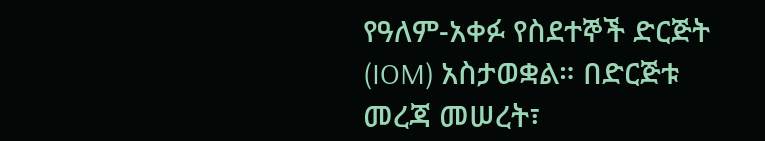የዓለም-አቀፉ የስደተኞች ድርጅት (IOM) አስታወቋል። በድርጅቱ መረጃ መሠረት፣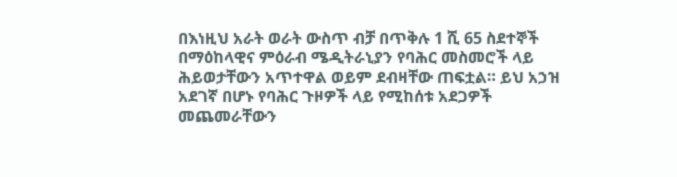በእነዚህ አራት ወራት ውስጥ ብቻ በጥቅሉ 1 ሺ 65 ስደተኞች በማዕከላዊና ምዕራብ ሜዲትራኒያን የባሕር መስመሮች ላይ ሕይወታቸውን አጥተዋል ወይም ደብዛቸው ጠፍቷል። ይህ አኃዝ አደገኛ በሆኑ የባሕር ጉዞዎች ላይ የሚከሰቱ አደጋዎች መጨመራቸውን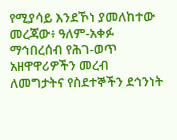የሚያሳይ እንደኾነ ያመለከተው መረጃው፥ ዓለም-አቀፉ ማኅበረሰብ የሕገ-ወጥ አዘዋዋሪዎችን መረብ ለመግታትና የስደተኞችን ደኅንነት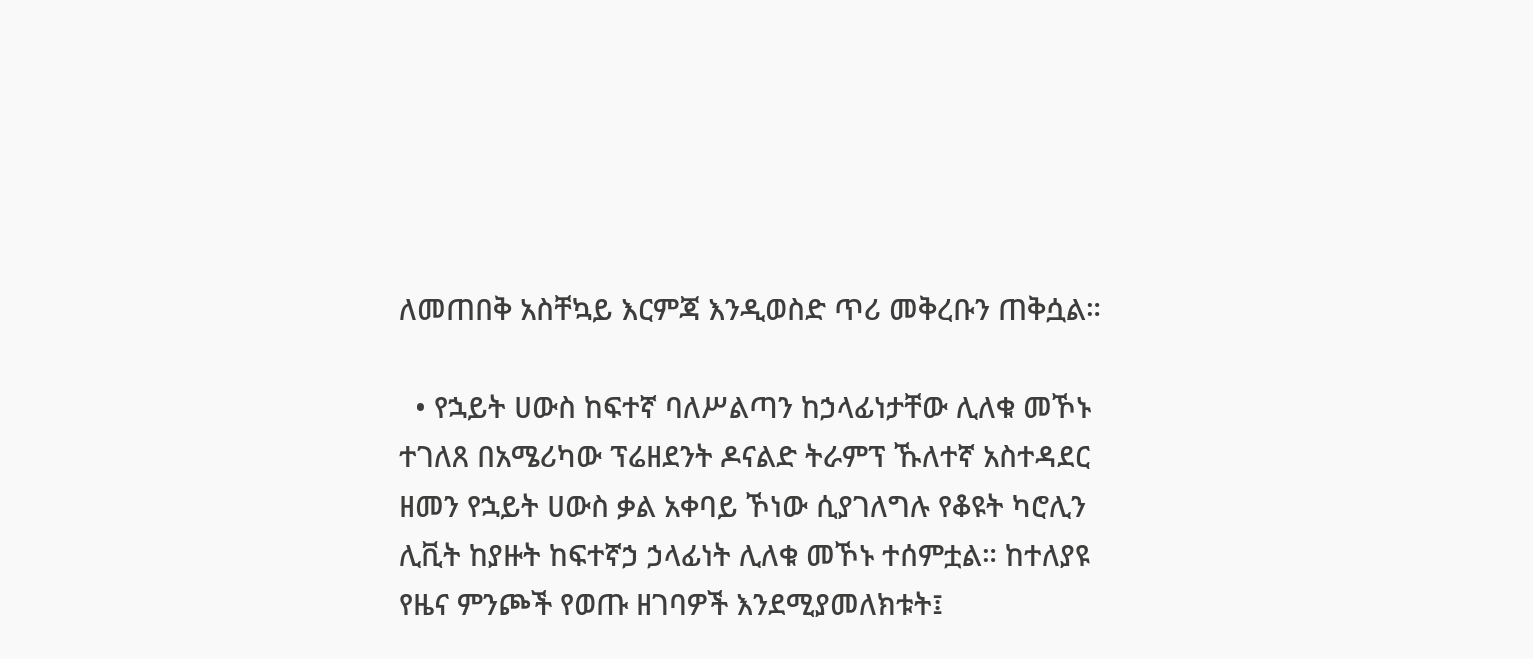ለመጠበቅ አስቸኳይ እርምጃ እንዲወስድ ጥሪ መቅረቡን ጠቅሷል።

  • የኋይት ሀውስ ከፍተኛ ባለሥልጣን ከኃላፊነታቸው ሊለቁ መኾኑ ተገለጸ በአሜሪካው ፕሬዘደንት ዶናልድ ትራምፕ ኹለተኛ አስተዳደር ዘመን የኋይት ሀውስ ቃል አቀባይ ኾነው ሲያገለግሉ የቆዩት ካሮሊን ሊቪት ከያዙት ከፍተኛኃ ኃላፊነት ሊለቁ መኾኑ ተሰምቷል። ከተለያዩ የዜና ምንጮች የወጡ ዘገባዎች እንደሚያመለክቱት፤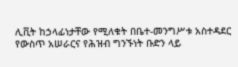ሊቪት ከኃላፊነታቸው የሚለቁት በቤተ-መንግሥቱ አስተዳደር የውስጥ አሠራርና የሕዝብ ግንኙነት ቡድን ላይ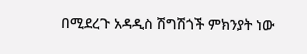በሚደረጉ አዳዲስ ሽግሽጎች ምክንያት ነው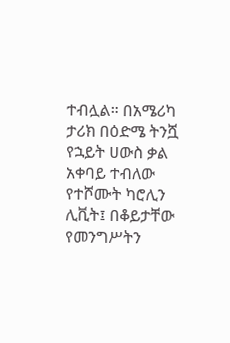ተብሏል። በአሜሪካ ታሪክ በዕድሜ ትንሿ የኋይት ሀውስ ቃል አቀባይ ተብለው የተሾሙት ካሮሊን ሊቪት፤ በቆይታቸው የመንግሥትን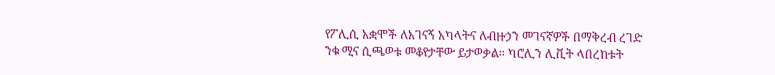የፖሊሲ አቋሞች ለአገናኝ አካላትና ለብዙኃን መገናኛዎች በማቅረብ ረገድ ንቁ ሚና ሲጫወቱ መቆየታቸው ይታወቃል። ካሮሊን ሊቪት ላበረከቱት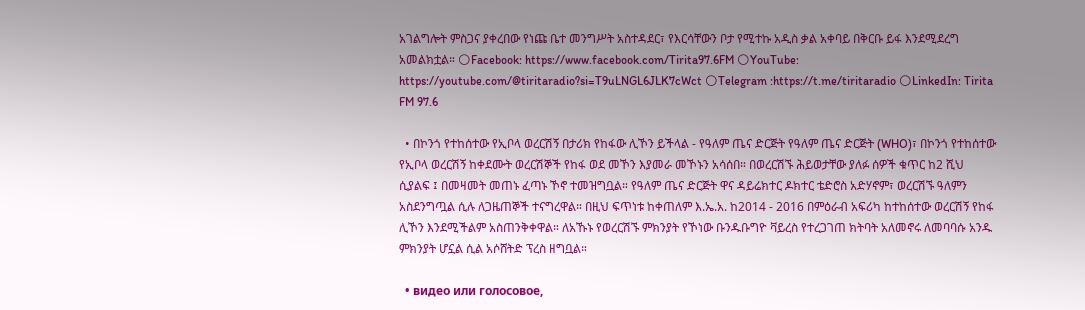አገልግሎት ምስጋና ያቀረበው የነጩ ቤተ መንግሥት አስተዳደር፣ የእርሳቸውን ቦታ የሚተኩ አዲስ ቃል አቀባይ በቅርቡ ይፋ እንደሚደረግ አመልክቷል። 🌕Facebook: https://www.facebook.com/Tirita97.6FM 🌕YouTube:  https://youtube.com/@tiritaradio?si=T9uLNGL6JLK7cWct 🌕Telegram :https://t.me/tiritaradio 🌕LinkedIn: Tirita FM 97.6

  • በኮንጎ የተከሰተው የኢቦላ ወረርሽኝ በታሪክ የከፋው ሊኾን ይችላል - የዓለም ጤና ድርጅት የዓለም ጤና ድርጅት (WHO)፣ በኮንጎ የተከሰተው የኢቦላ ወረርሽኝ ከቀደሙት ወረርሽኞች የከፋ ወደ መኾን እያመራ መኾኑን አሳሰበ። በወረርሽኙ ሕይወታቸው ያለፉ ሰዎች ቁጥር ከ2 ሺህ ሲያልፍ ፤ በመዛመት መጠኑ ፈጣኑ ኾኖ ተመዝግቧል። የዓለም ጤና ድርጅት ዋና ዳይሬክተር ዶክተር ቴድሮስ አድሃኖም፣ ወረርሽኙ ዓለምን አስደንግጧል ሲሉ ለጋዜጠኞች ተናግረዋል። በዚህ ፍጥነቱ ከቀጠለም እ.ኤ.አ. ከ2014 - 2016 በምዕራብ አፍሪካ ከተከሰተው ወረርሽኝ የከፋ ሊኾን እንደሚችልም አስጠንቅቀዋል። ለአኹኑ የወረርሽኙ ምክንያት የኾነው ቡንዱቡግዮ ቫይረስ የተረጋገጠ ክትባት አለመኖሩ ለመባባሱ አንዱ ምክንያት ሆኗል ሲል አሶሸትድ ፕረስ ዘግቧል።

  • видео или голосовое,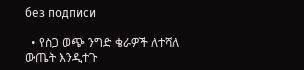без подписи

  • የስጋ ወጭ ንግድ ቄራዎች ለተሻለ ውጤት እንዲተጉ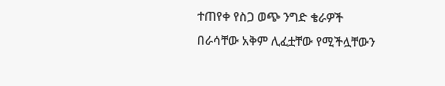ተጠየቀ የስጋ ወጭ ንግድ ቄራዎች በራሳቸው አቅም ሊፈቷቸው የሚችሏቸውን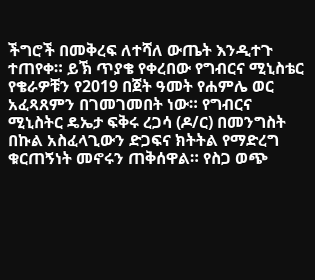ችግሮች በመቅረፍ ለተሻለ ውጤት እንዲተጉ ተጠየቀ። ይኽ ጥያቄ የቀረበው የግብርና ሚኒስቴር የቄራዎቹን የ2019 በጀት ዓመት የሐምሌ ወር አፈጻጸምን በገመገመበት ነው። የግብርና ሚኒስትር ዴኤታ ፍቅሩ ረጋሳ (ዶ/ር) በመንግስት በኩል አስፈላጊውን ድጋፍና ክትትል የማድረግ ቁርጠኝነት መኖሩን ጠቅሰዋል። የስጋ ወጭ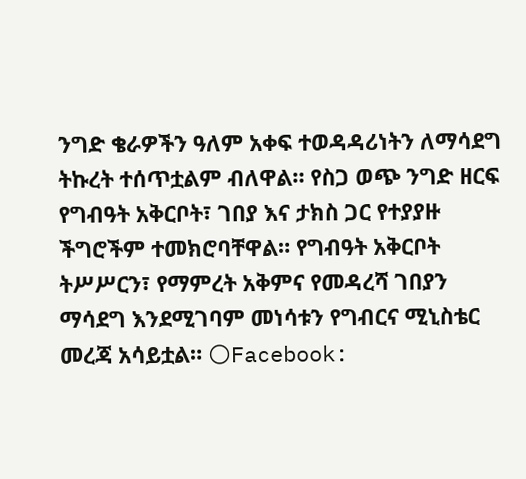ንግድ ቄራዎችን ዓለም አቀፍ ተወዳዳሪነትን ለማሳደግ ትኩረት ተሰጥቷልም ብለዋል። የስጋ ወጭ ንግድ ዘርፍ የግብዓት አቅርቦት፣ ገበያ እና ታክስ ጋር የተያያዙ ችግሮችም ተመክሮባቸዋል። የግብዓት አቅርቦት ትሥሥርን፣ የማምረት አቅምና የመዳረሻ ገበያን ማሳደግ እንደሚገባም መነሳቱን የግብርና ሚኒስቴር መረጃ አሳይቷል። 🌕Facebook: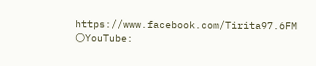https://www.facebook.com/Tirita97.6FM 🌕YouTube: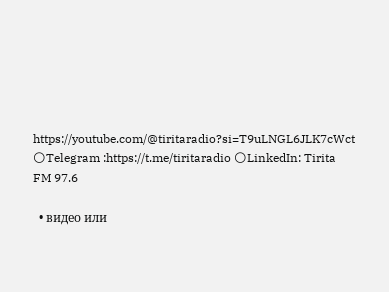https://youtube.com/@tiritaradio?si=T9uLNGL6JLK7cWct 🌕Telegram :https://t.me/tiritaradio 🌕LinkedIn: Tirita FM 97.6

  • видео или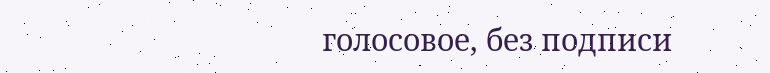голосовое, без подписи